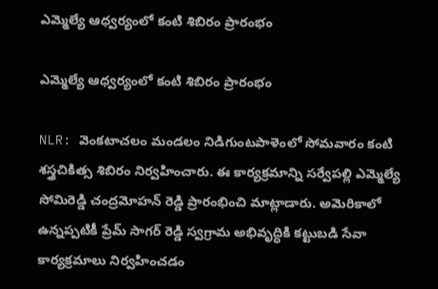ఎమ్మెల్యే ఆధ్వర్యంలో కంటి శిబిరం ప్రారంభం

ఎమ్మెల్యే ఆధ్వర్యంలో కంటి శిబిరం ప్రారంభం

NLR: వెంకటాచలం మండలం నిడిగుంటపాళెంలో సోమవారం కంటి శస్త్రచికిత్స శిబిరం నిర్వహించారు. ఈ కార్యక్రమాన్ని సర్వేపల్లి ఎమ్మెల్యే సోమిరెడ్డి చంద్రమోహన్ రెడ్డి ప్రారంభించి మాట్లాడారు. అమెరికాలో ఉన్నప్పటికీ ప్రేమ్ సాగర్ రెడ్డి స్వగ్రామ అభివృద్ధికి కట్టుబడి సేవా కార్యక్రమాలు నిర్వహించడం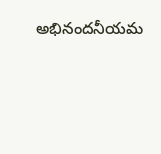అభినందనీయమ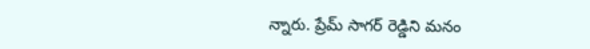న్నారు. ప్రేమ్ సాగర్ రెడ్డిని మనం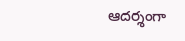ఆదర్శంగా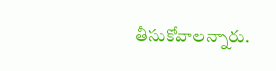తీసుకోవాలన్నారు.